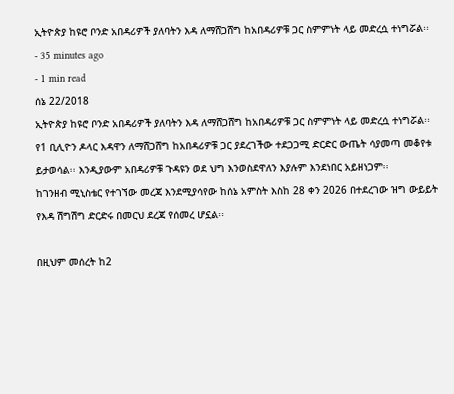ኢትዮጵያ ከዩሮ ቦንድ አበዳሪዎች ያለባትን እዳ ለማሸጋሸግ ከአበዳሪዎቹ ጋር ስምምነት ላይ መድረሷ ተነግሯል፡፡
- 35 minutes ago
- 1 min read
ሰኔ 22/2018
ኢትዮጵያ ከዩሮ ቦንድ አበዳሪዎች ያለባትን እዳ ለማሸጋሸግ ከአበዳሪዎቹ ጋር ስምምነት ላይ መድረሷ ተነግሯል፡፡
የ1 ቢሊዮን ዶላር እዳዋን ለማሸጋሸግ ከአበዳሪዎቹ ጋር ያደረገችው ተደጋጋሚ ድርድር ውጤት ሳያመጣ መቆየቱ ይታወሳል፡፡ እንዲያውም አበዳሪዎቹ ጉዳዩን ወደ ህግ እንወስደዋለን እያሉም እንደነበር አይዘነጋም፡፡
ከገንዘብ ሚኒስቴር የተገኘው መረጃ እንደሚያሳየው ከሰኔ አምስት እስከ 28 ቀን 2026 በተደረገው ዝግ ውይይት የእዳ ሽግሽግ ድርድሩ በመርህ ደረጃ የሰመረ ሆኗል፡፡

በዚህም መሰረት ከ2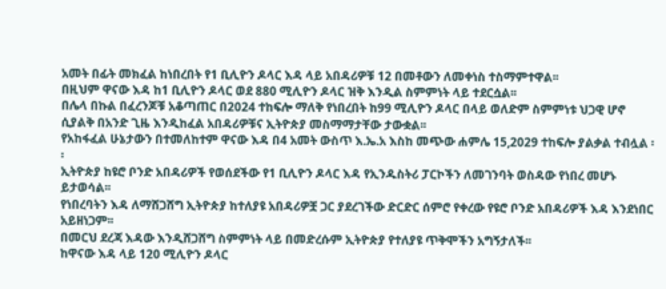አመት በፊት መክፈል ከነበረበት የ1 ቢሊዮን ዶላር እዳ ላይ አበዳሪዎቹ 12 በመቶውን ለመቀነስ ተስማምተዋል፡፡
በዚህም ዋናው እዳ ከ1 ቢሊዮን ዶላር ወደ 880 ሚሊዮን ዶላር ዝቅ እንዲል ስምምነት ላይ ተደርሷል፡፡
በሌላ በኩል በፈረንጆቹ አቆጣጠር በ2024 ተከፍሎ ማለቅ የነበረበት ከ99 ሚሊዮን ዶላር በላይ ወለድም ስምምነቱ ህጋዊ ሆኖ ሲያልቅ በአንድ ጊዜ እንዲከፈል አበዳሪዎቹና ኢትዮጵያ መስማማታቸው ታውቋል፡፡
የአከፋፈል ሁኔታውን በተመለከተም ዋናው እዳ በ4 አመት ውስጥ እ.ኤ.አ እስከ መጭው ሐምሌ 15,2029 ተከፍሎ ያልቃል ተብሏል ፡፡
ኢትዮጵያ ከዩሮ ቦንድ አበዳሪዎች የወሰደችው የ1 ቢሊዮን ዶላር እዳ የኢንዱስትሪ ፓርኮችን ለመገንባት ወስዳው የነበረ መሆኑ ይታወሳል፡፡
የነበረባትን እዳ ለማሸጋሸግ ኢትዮጵያ ከተለያዩ አበዳሪዎቿ ጋር ያደረገችው ድርድር ሰምሮ የቀረው የዩሮ ቦንድ አበዳሪዎች እዳ እንደነበር አይዘነጋም፡፡
በመርህ ደረጃ እዳው እንዲሸጋሸግ ስምምነት ላይ በመድረሱም ኢትዮጵያ የተለያዩ ጥቅሞችን አግኝታለች፡፡
ከዋናው እዳ ላይ 120 ሚሊዮን ዶላር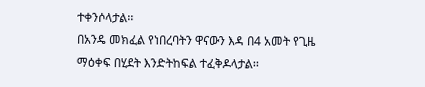ተቀንሶላታል፡፡
በአንዴ መክፈል የነበረባትን ዋናውን እዳ በ4 አመት የጊዜ ማዕቀፍ በሂደት እንድትከፍል ተፈቅዶላታል፡፡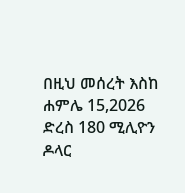በዚህ መሰረት እስከ ሐምሌ 15,2026 ድረስ 180 ሚሊዮን ዶላር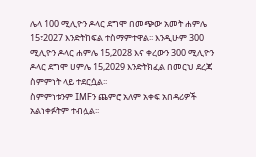ሌላ 100 ሚሊዮን ዶላር ደግሞ በመጭው አመት ሐምሌ 15፣2027 እንድትከፍል ተስማምተዋል፡፡ እንዲሁም 300 ሚሊዮን ዶላር ሐምሌ 15,2028 እና ቀረውን 300 ሚሊዮን ዶላር ደግሞ ሀምሌ 15,2029 እንድትክፈል በመርህ ደረጃ ስምምነት ላይ ተደርሷል፡፡
ስምምነቱንም IMFን ጨምሮ አለም አቀፍ አበዳሪዎች አልነቀፉትም ተብሏል፡፡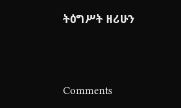ትዕግሥት ዘሪሁን




Comments